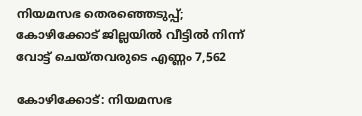നിയമസഭ തെരഞ്ഞെടുപ്പ്; കോഴിക്കോട് ജില്ലയില്‍ വീട്ടില്‍ നിന്ന് വോട്ട് ചെയ്തവരുടെ എണ്ണം 7,562

കോഴിക്കോട്: നിയമസഭ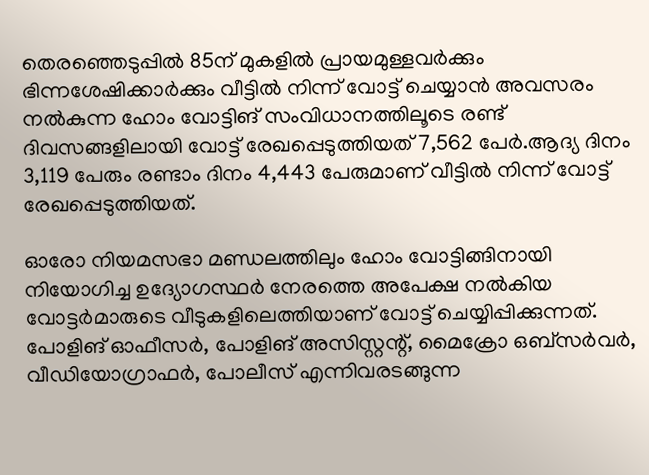തെരഞ്ഞെടുപ്പില്‍ 85ന് മുകളില്‍ പ്രായമുള്ളവര്‍ക്കും ഭിന്നശേഷിക്കാര്‍ക്കും വീട്ടില്‍ നിന്ന് വോട്ട് ചെയ്യാന്‍ അവസരം നല്‍കുന്ന ഹോം വോട്ടിങ് സംവിധാനത്തിലൂടെ രണ്ട് ദിവസങ്ങളിലായി വോട്ട് രേഖപ്പെടുത്തിയത് 7,562 പേര്‍.ആദ്യ ദിനം 3,119 പേരും രണ്ടാം ദിനം 4,443 പേരുമാണ് വീട്ടില്‍ നിന്ന് വോട്ട് രേഖപ്പെടുത്തിയത്.

ഓരോ നിയമസഭാ മണ്ഡലത്തിലും ഹോം വോട്ടിങ്ങിനായി നിയോഗിച്ച ഉദ്യോഗസ്ഥര്‍ നേരത്തെ അപേക്ഷ നല്‍കിയ വോട്ടര്‍മാരുടെ വീടുകളിലെത്തിയാണ് വോട്ട് ചെയ്യിപ്പിക്കുന്നത്. പോളിങ് ഓഫീസര്‍, പോളിങ് അസിസ്റ്റന്റ്, മൈക്രോ ഒബ്‌സര്‍വര്‍, വീഡിയോഗ്രാഫര്‍, പോലീസ് എന്നിവരടങ്ങുന്ന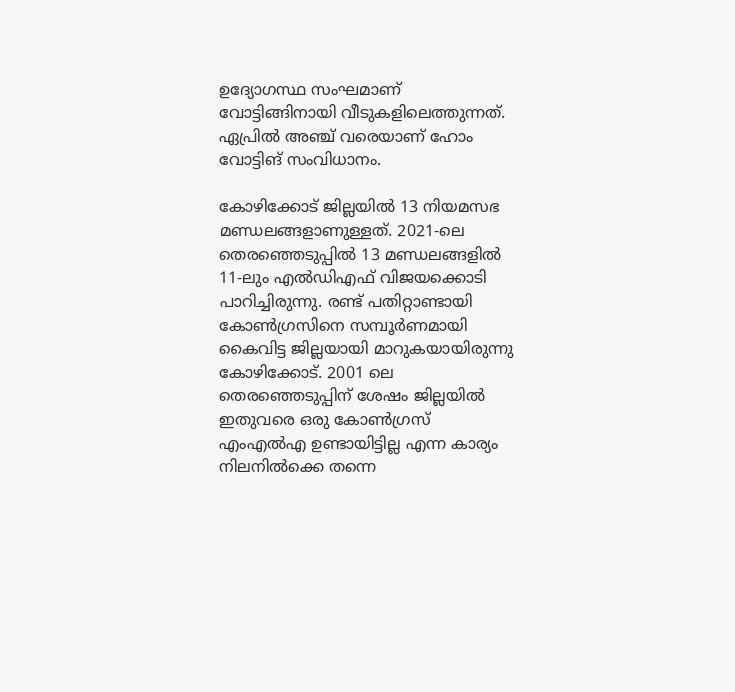ഉദ്യോഗസ്ഥ സംഘമാണ് വോട്ടിങ്ങിനായി വീടുകളിലെത്തുന്നത്. ഏപ്രില്‍ അഞ്ച് വരെയാണ് ഹോം വോട്ടിങ് സംവിധാനം.

കോഴിക്കോട് ജില്ലയില്‍ 13 നിയമസഭ മണ്ഡലങ്ങളാണുള്ളത്. 2021-ലെ തെരഞ്ഞെടുപ്പില്‍ 13 മണ്ഡലങ്ങളില്‍ 11-ലും എല്‍ഡിഎഫ് വിജയക്കൊടി പാറിച്ചിരുന്നു. രണ്ട് പതിറ്റാണ്ടായി കോണ്‍ഗ്രസിനെ സമ്പൂർണമായി കൈവിട്ട ജില്ലയായി മാറുകയായിരുന്നു കോഴിക്കോട്. 2001 ലെ തെരഞ്ഞെടുപ്പിന് ശേഷം ജില്ലയില്‍ ഇതുവരെ ഒരു കോണ്‍ഗ്രസ് എംഎല്‍എ ഉണ്ടായിട്ടില്ല എന്ന കാര്യം നിലനില്‍ക്കെ തന്നെ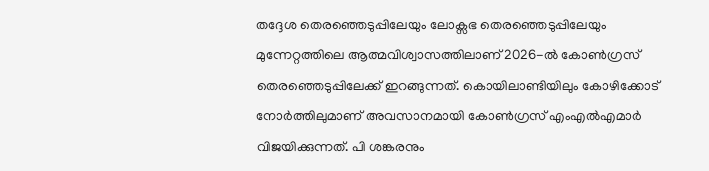തദ്ദേശ തെരഞ്ഞെടുപ്പിലേയും ലോക്സഭ തെരഞ്ഞെടുപ്പിലേയും മുന്നേറ്റത്തിലെ ആത്മവിശ്വാസത്തിലാണ് 2026-ല്‍ കോണ്‍ഗ്രസ് തെരഞ്ഞെടുപ്പിലേക്ക് ഇറങ്ങുന്നത്. കൊയിലാണ്ടിയിലും കോഴിക്കോട് നോർത്തിലുമാണ് അവസാനമായി കോണ്‍ഗ്രസ് എംഎല്‍എമാർ‌ വിജയിക്കുന്നത്. പി ശങ്കരനും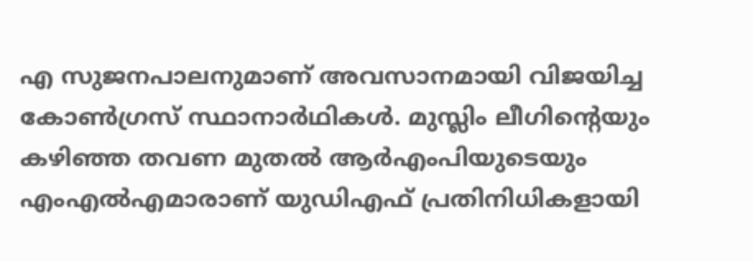എ സുജനപാലനുമാണ് അവസാനമായി വിജയിച്ച കോണ്‍ഗ്രസ് സ്ഥാനാർഥികള്‍. മുസ്ലിം ലീഗിന്റെയും കഴിഞ്ഞ തവണ മുതല്‍ ആർഎംപിയുടെയും എംഎല്‍എമാരാണ് യുഡിഎഫ് പ്രതിനിധികളായി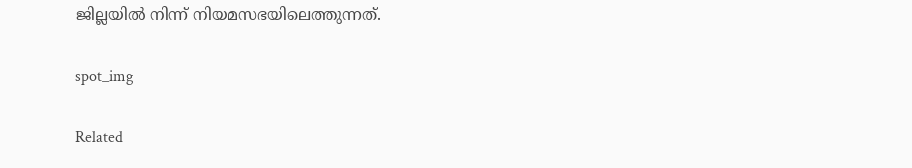ജില്ലയില്‍ നിന്ന് നിയമസഭയിലെത്തുന്നത്.

spot_img

Related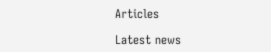Articles

Latest news